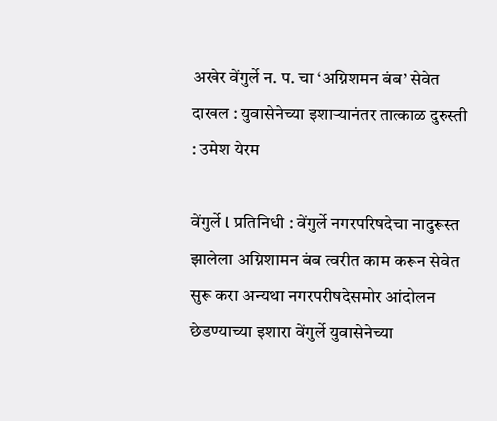अखेर वेंगुर्ले न. प. चा ‘अग्निशमन बंब’ सेवेत दाखल : युवासेनेच्या इशाऱ्यानंतर तात्काळ दुरुस्ती : उमेश येरम

वेंगुर्ले l प्रतिनिधी : वेंगुर्ले नगरपरिषदेचा नादुरूस्त झालेला अग्निशामन बंब त्वरीत काम करून सेवेत सुरू करा अन्यथा नगरपरीषदेसमोर आंदोलन छेडण्याच्या इशारा वेंगुर्ले युवासेनेच्या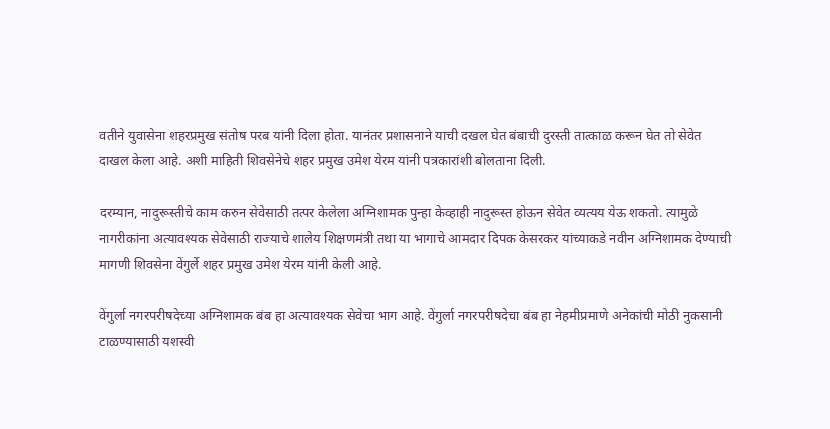वतीने युवासेना शहरप्रमुख संतोष परब यांनी दिला होता. यानंतर प्रशासनाने याची दखल घेत बंबाची दुरस्ती तात्काळ करून घेत तो सेवेत दाखल केला आहे. अशी माहिती शिवसेनेचे शहर प्रमुख उमेश येरम यांनी पत्रकारांशी बोलताना दिली.

दरम्यान, नादुरूस्तीचे काम करुन सेवेसाठी तत्पर केलेला अग्निशामक पुन्हा केव्हाही नादुरूस्त होऊन सेवेत व्यत्यय येऊ शकतो. त्यामुळे नागरीकांना अत्यावश्यक सेवेसाठी राज्याचे शालेय शिक्षणमंत्री तथा या भागाचे आमदार दिपक केसरकर यांच्याकडे नवीन अग्निशामक देण्याची मागणी शिवसेना वेंगुर्ले शहर प्रमुख उमेश येरम यांनी केली आहे.

वेंगुर्ला नगरपरीषदेच्या अग्निशामक बंब हा अत्यावश्यक सेवेचा भाग आहे. वेंगुर्ला नगरपरीषदेचा बंब हा नेहमीप्रमाणे अनेकांची मोठी नुकसानी टाळण्यासाठी यशस्वी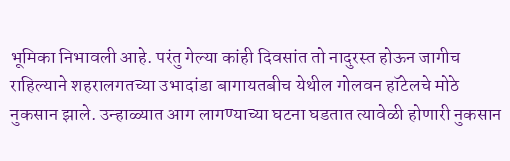भूमिका निभावली आहे. परंतु गेल्या कांही दिवसांत तो नादुरस्त होऊन जागीच राहिल्याने शहरालगतच्या उभादांडा बागायतबीच येथील गोलवन हॉटेलचे मोठे नुकसान झाले. उन्हाळ्यात आग लागण्याच्या घटना घडतात त्यावेळी होणारी नुकसान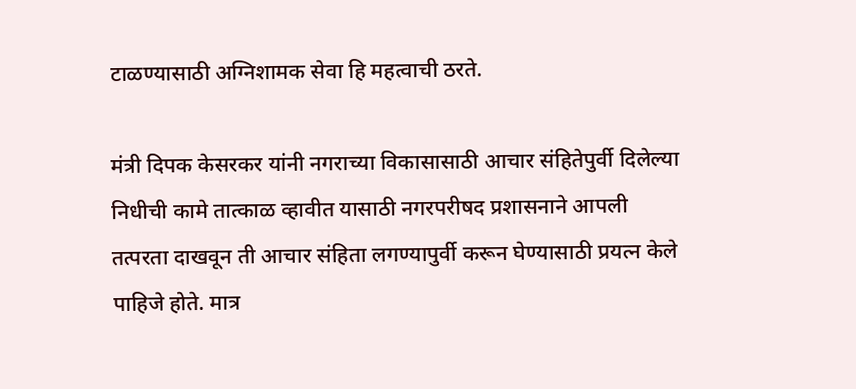टाळण्यासाठी अग्निशामक सेवा हि महत्वाची ठरते.

मंत्री दिपक केसरकर यांनी नगराच्या विकासासाठी आचार संहितेपुर्वी दिलेल्या निधीची कामे तात्काळ व्हावीत यासाठी नगरपरीषद प्रशासनाने आपली तत्परता दाखवून ती आचार संहिता लगण्यापुर्वी करून घेण्यासाठी प्रयत्न केले पाहिजे होते. मात्र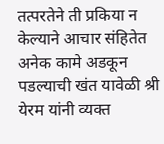तत्परतेने ती प्रकिया न केल्याने आचार संहितेत अनेक कामे अडकून पडल्याची खंत यावेळी श्री येरम यांनी व्यक्त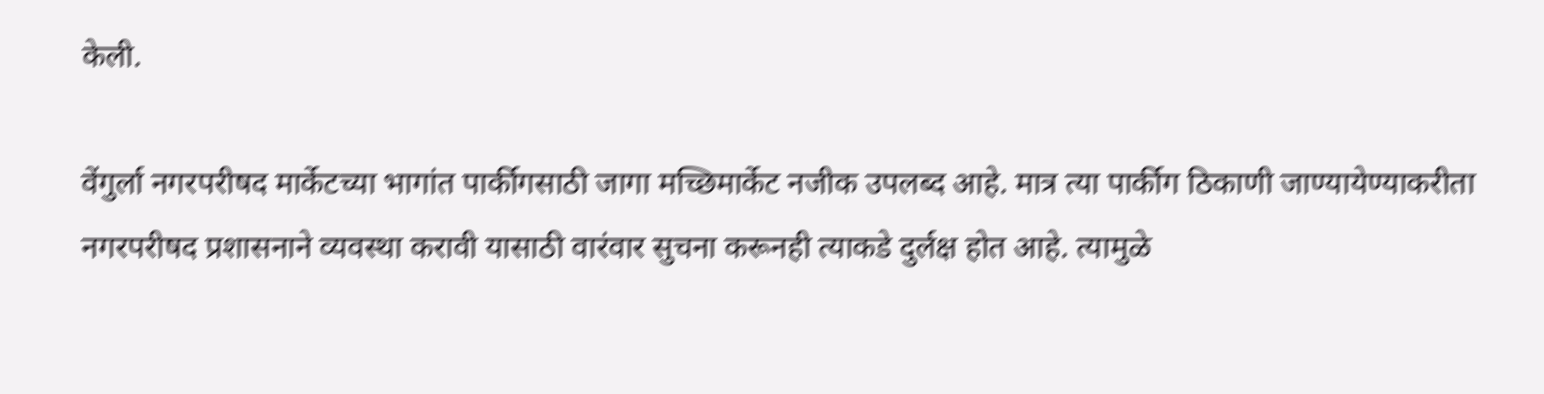केली.

वेंगुर्ला नगरपरीषद मार्केटच्या भागांत पार्कीगसाठी जागा मच्छिमार्केट नजीक उपलब्द आहे. मात्र त्या पार्कीग ठिकाणी जाण्यायेण्याकरीता नगरपरीषद प्रशासनाने व्यवस्था करावी यासाठी वारंवार सुचना करूनही त्याकडे दुर्लक्ष होत आहे. त्यामुळे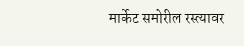मार्केट समोरील रस्त्यावर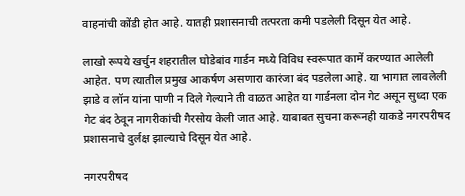वाहनांची कोंडी होत आहे. यातही प्रशासनाची तत्परता कमी पडलेली दिसून येत आहे.

लाखो रूपये खर्चुन शहरातील घोडेबांव गार्डन मध्ये विविध स्वरूपात कामें करण्यात आलेली आहेत. पण त्यातील प्रमुख आकर्षण असणारा कारंजा बंद पडलेला आहे. या भागात लावलेली झाडे व लॉन यांना पाणी न दिले गेल्याने ती वाळत आहेत या गार्डनला दोन गेट असून सुध्दा एक गेट बंद ठेवून नागरीकांची गैरसोय केली जात आहे. याबाबत सुचना करूनही याकडे नगरपरीषद प्रशासनाचे दुर्लक्ष झाल्याचे दिसून येत आहे.

नगरपरीषद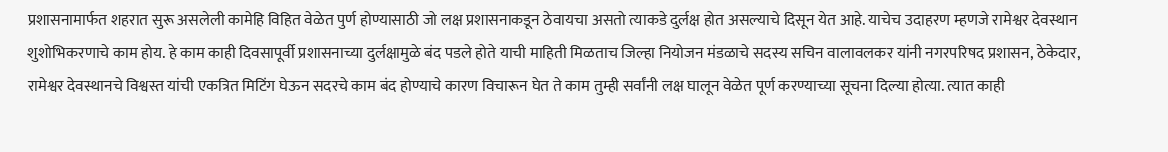प्रशासनामार्फत शहरात सुरू असलेली कामेहि विहित वेळेत पुर्ण होण्यासाठी जो लक्ष प्रशासनाकडून ठेवायचा असतो त्याकडे दुर्लक्ष होत असल्याचे दिसून येत आहे. याचेच उदाहरण म्हणजे रामेश्वर देवस्थान शुशोभिकरणाचे काम होय. हे काम काही दिवसापूर्वी प्रशासनाच्या दुर्लक्षामुळे बंद पडले होते याची माहिती मिळताच जिल्हा नियोजन मंडळाचे सदस्य सचिन वालावलकर यांनी नगरपरिषद प्रशासन, ठेकेदार, रामेश्वर देवस्थानचे विश्वस्त यांची एकत्रित मिटिंग घेऊन सदरचे काम बंद होण्याचे कारण विचारून घेत ते काम तुम्ही सर्वांनी लक्ष घालून वेळेत पूर्ण करण्याच्या सूचना दिल्या होत्या. त्यात काही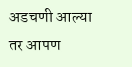अडचणी आल्या तर आपण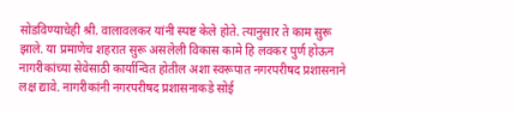सोडविण्याचेही श्री. वालावलकर यांनी स्पष्ट केले होते. त्यानुसार ते काम सुरू झाले. या प्रमाणेच शहरात सुरू असलेली विकास कामे हि लवकर पुर्ण होऊन नागरीकांच्या सेवेसाठी कार्यान्वित होतील अशा स्वरूपात नगरपरीषद प्रशासनाने लक्ष द्यावे. नागरीकांनी नगरपरीषद प्रशासनाकडे सोई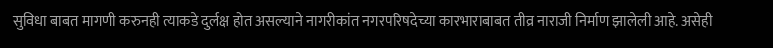सुविधा बाबत मागणी करुनही त्याकडे दुर्लक्ष होत असल्याने नागरीकांत नगरपरिषदेच्या कारभाराबाबत तीव्र नाराजी निर्माण झालेली आहे. असेही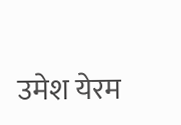उमेश येरम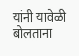यांनी यावेळी बोलताना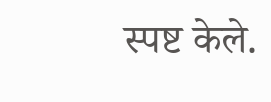स्पष्ट केले.